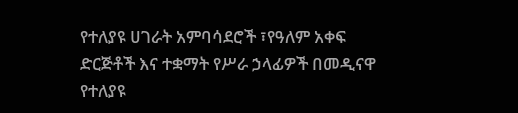የተለያዩ ሀገራት አምባሳደሮች ፣የዓለም አቀፍ ድርጅቶች እና ተቋማት የሥራ ኃላፊዎች በመዲናዋ የተለያዩ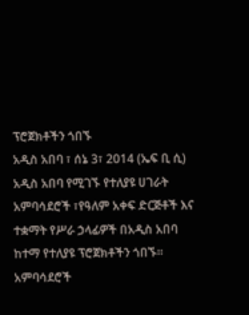ፕሮጀክቶችን ጎበኙ
አዲስ አበባ ፣ ሰኔ 3፣ 2014 (ኤፍ ቢ ሲ) አዲስ አበባ የሚገኙ የተለያዩ ሀገራት አምባሳደሮች ፣የዓለም አቀፍ ድርጅቶች እና ተቋማት የሥራ ኃላፊዎች በአዲስ አበባ ከተማ የተለያዩ ፕሮጀክቶችን ጎበኙ፡፡
አምባሳደሮች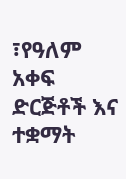፣የዓለም አቀፍ ድርጅቶች እና ተቋማት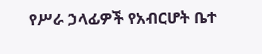የሥራ ኃላፊዎች የአብርሆት ቤተ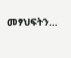መፃህፍትን…